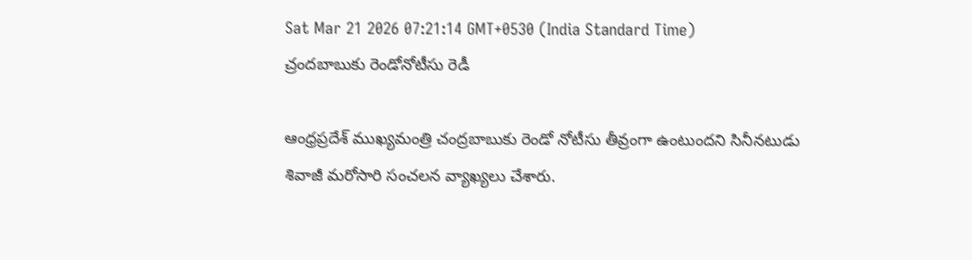Sat Mar 21 2026 07:21:14 GMT+0530 (India Standard Time)
చ్రందబాబుకు రెండోనోటీసు రెడీ

ఆంధ్రప్రదేశ్ ముఖ్యమంత్రి చంద్రబాబుకు రెండో నోటీసు తీవ్రంగా ఉంటుందని సినీనటుడు శివాజీ మరోసారి సంచలన వ్యాఖ్యలు చేశారు.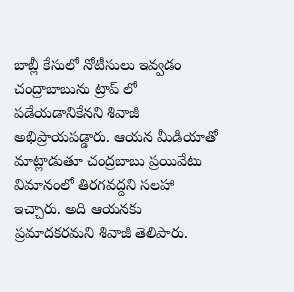బాబ్లీ కేసులో నోటీసులు ఇవ్వడం చంద్రాబాబును ట్రాప్ లో పడేయడానికేనని శివాజీ అభిప్రాయపడ్డారు. ఆయన మీడియాతో మాట్లాడుతూ చంద్రబాబు ప్రయివేటు విమానంలో తిరగవద్దని సలహా ఇచ్చారు. అది ఆయనకు ప్రమాదకరమని శివాజీ తెలిపారు.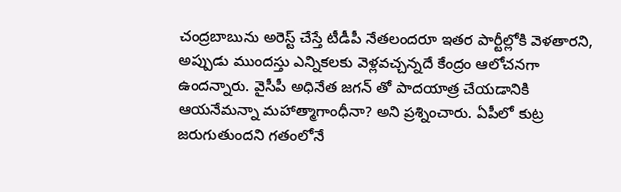చంద్రబాబును అరెస్ట్ చేస్తే టీడీపీ నేతలందరూ ఇతర పార్టీల్లోకి వెళతారని, అప్పుడు ముందస్తు ఎన్నికలకు వెళ్లవచ్చన్నదే కేంద్రం ఆలోచనగా ఉందన్నారు. వైసీపీ అధినేత జగన్ తో పాదయాత్ర చేయడానికి ఆయనేమన్నా మహాత్మాగాంధీనా? అని ప్రశ్నించారు. ఏపీలో కుట్ర జరుగుతుందని గతంలోనే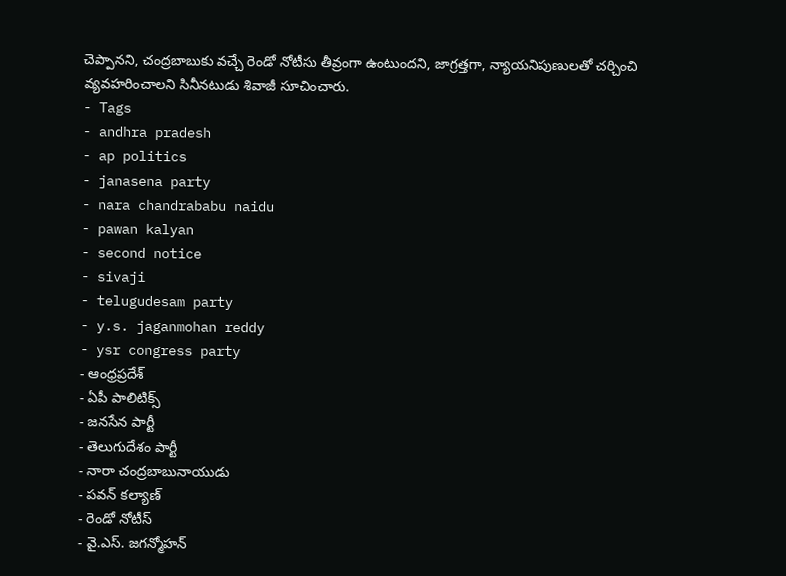చెప్పానని, చంద్రబాబుకు వచ్చే రెండో నోటీసు తీవ్రంగా ఉంటుందని, జాగ్రత్తగా, న్యాయనిపుణులతో చర్చించి వ్యవహరించాలని సినీనటుడు శివాజీ సూచించారు.
- Tags
- andhra pradesh
- ap politics
- janasena party
- nara chandrababu naidu
- pawan kalyan
- second notice
- sivaji
- telugudesam party
- y.s. jaganmohan reddy
- ysr congress party
- ఆంధ్రప్రదేశ్
- ఏపీ పాలిటిక్స్
- జనసేన పార్టీ
- తెలుగుదేశం పార్టీ
- నారా చంద్రబాబునాయుడు
- పవన్ కల్యాణ్
- రెండో నోటీస్
- వై.ఎస్. జగన్మోహన్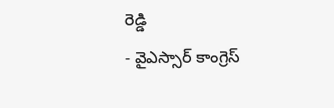రెడ్డి
- వైఎస్సార్ కాంగ్రెస్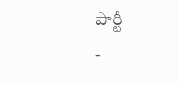పార్టీ
-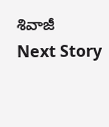శివాజీ
Next Story